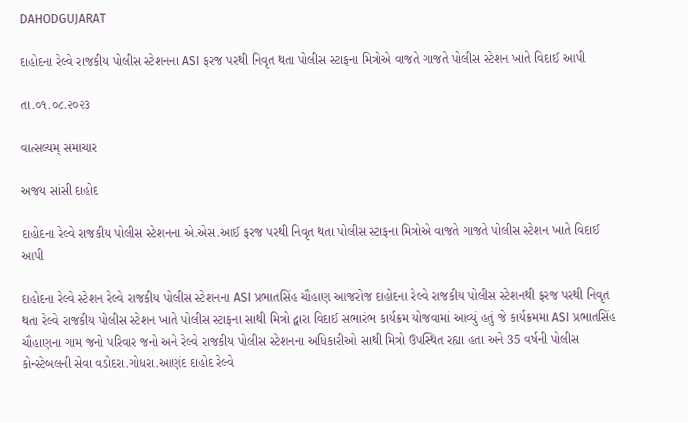DAHODGUJARAT

દાહોદના રેલ્વે રાજકીય પોલીસ સ્ટેશનના ASI ફરજ પરથી નિવૃત થતા પોલીસ સ્ટાફના મિત્રોએ વાજતે ગાજતે પોલીસ સ્ટેશન ખાતે વિદાઈ આપી

તા.૦૧.૦૮.૨૦૨૩

વાત્સલ્યમ્ સમાચાર

અજય સાંસી દાહોદ

દાહોદના રેલ્વે રાજકીય પોલીસ સ્ટેશનના એ.એસ.આઈ ફરજ પરથી નિવૃત થતા પોલીસ સ્ટાફના મિત્રોએ વાજતે ગાજતે પોલીસ સ્ટેશન ખાતે વિદાઈ આપી

દાહોદના રેલ્વે સ્ટેશન રેલ્વે રાજકીય પોલીસ સ્ટેશનના ASI પ્રભાતસિંહ ચૌહાણ આજરોજ દાહોદના રેલ્વે રાજકીય પોલીસ સ્ટેશનથી ફરજ પરથી નિવૃત થતા રેલ્વે રાજકીય પોલીસ સ્ટેશન ખાતે પોલીસ સ્ટાફના સાથી મિત્રો દ્વારા વિદાઈ સભારંભ કાર્યક્રમ યોજવામાં આવ્યું હતું જે કાર્યક્રમમા ASI પ્રભાતસિંહ ચૌહાણના ગામ જનો પરિવાર જનો અને રેલ્વે રાજકીય પોલીસ સ્ટેશનના અધિકારીઓ સાથી મિત્રો ઉપસ્થિત રહ્યા હતા અને 35 વર્ષની પોલીસ કોન્સ્ટેબલની સેવા વડોદરા.ગોધરા.આણંદ દાહોદ રેલ્વે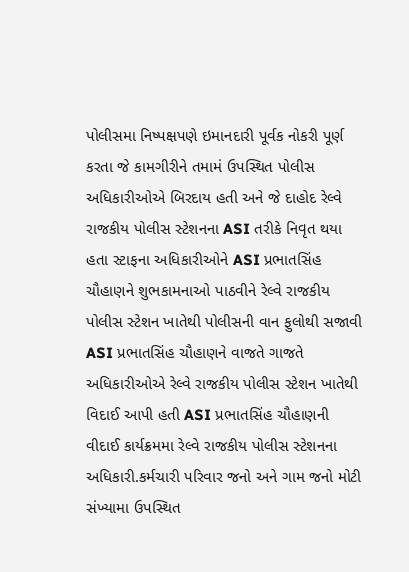પોલીસમા નિષ્પક્ષપણે ઇમાનદારી પૂર્વક નોકરી પૂર્ણ કરતા જે કામગીરીને તમામં ઉપસ્થિત પોલીસ અધિકારીઓએ બિરદાય હતી અને જે દાહોદ રેલ્વે રાજકીય પોલીસ સ્ટેશનના ASI તરીકે નિવૃત થયા હતા સ્ટાફના અધિકારીઓને ASI પ્રભાતસિંહ ચૌહાણને શુભકામનાઓ પાઠવીને રેલ્વે રાજકીય પોલીસ સ્ટેશન ખાતેથી પોલીસની વાન ફુલોથી સજાવી ASI પ્રભાતસિંહ ચૌહાણને વાજતે ગાજતે અધિકારીઓએ રેલ્વે રાજકીય પોલીસ સ્ટેશન ખાતેથી વિદાઈ આપી હતી ASI પ્રભાતસિંહ ચૌહાણની વીદાઈ કાર્યક્રમમા રેલ્વે રાજકીય પોલીસ સ્ટેશનના અધિકારી.કર્મચારી પરિવાર જનો અને ગામ જનો મોટી સંખ્યામા ઉપસ્થિત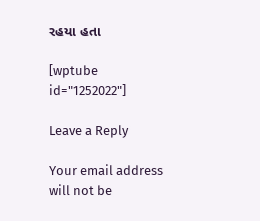રહયા હતા

[wptube id="1252022"]

Leave a Reply

Your email address will not be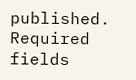published. Required fields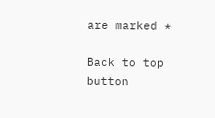are marked *

Back to top button